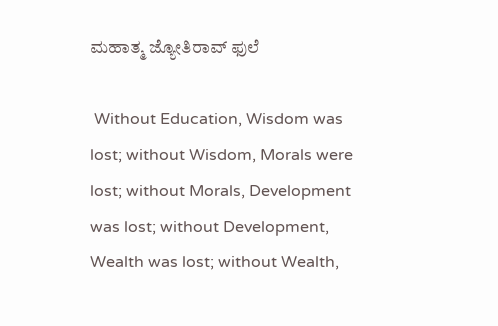ಮಹಾತ್ಮ ಜ್ಯೋತಿರಾವ್ ಫುಲೆ

 Without Education, Wisdom was lost; without Wisdom, Morals were lost; without Morals, Development was lost; without Development, Wealth was lost; without Wealth,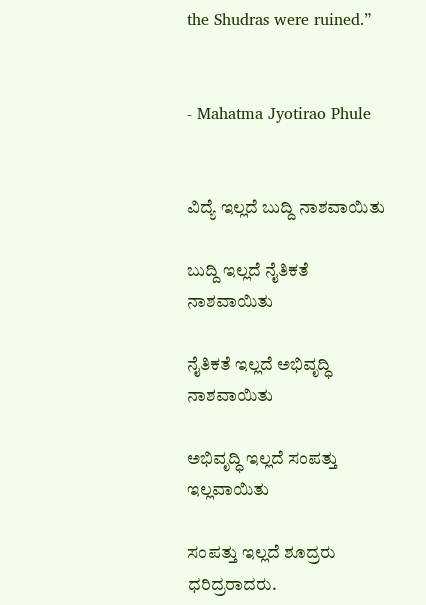the Shudras were ruined.”


- Mahatma Jyotirao Phule


ವಿದ್ಯೆ ಇಲ್ಲದೆ ಬುದ್ದಿ ನಾಶವಾಯಿತು

ಬುದ್ದಿ ಇಲ್ಲದೆ ನೈತಿಕತೆ ನಾಶವಾಯಿತು

ನೈತಿಕತೆ ಇಲ್ಲದೆ ಅಭಿವೃದ್ಧಿ ನಾಶವಾಯಿತು

ಅಭಿವೃದ್ಧಿ ಇಲ್ಲದೆ ಸಂಪತ್ತು ಇಲ್ಲವಾಯಿತು

ಸಂಪತ್ತು ಇಲ್ಲದೆ ಶೂದ್ರರು ಧರಿದ್ರರಾದರು.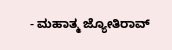- ಮಹಾತ್ಮ ಜ್ಯೋತಿರಾವ್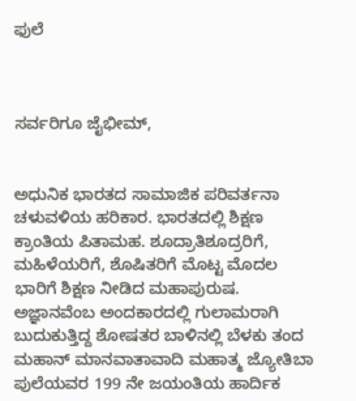ಫುಲೆ



ಸರ್ವರಿಗೂ ಜೈಭೀಮ್,


ಅಧುನಿಕ ಭಾರತದ ಸಾಮಾಜಿಕ ಪರಿವರ್ತನಾ ಚಳುವಳಿಯ ಹರಿಕಾರ. ಭಾರತದಲ್ಲಿ ಶಿಕ್ಷಣ ಕ್ರಾಂತಿಯ ಪಿತಾಮಹ. ಶೂದ್ರಾತಿಶೂದ್ರರಿಗೆ, ಮಹಿಳೆಯರಿಗೆ, ಶೊಷಿತರಿಗೆ ಮೊಟ್ಟ ಮೊದಲ ಭಾರಿಗೆ ಶಿಕ್ಷಣ ನೀಡಿದ ಮಹಾಪುರುಷ. ಅಜ್ಞಾನವೆಂಬ ಅಂದಕಾರದಲ್ಲಿ ಗುಲಾಮರಾಗಿ ಬುದುಕುತ್ತಿದ್ದ ಶೋಷತರ ಬಾಳಿನಲ್ಲಿ ಬೆಳಕು ತಂದ ಮಹಾನ್ ಮಾನವಾತಾವಾದಿ ಮಹಾತ್ಮ ಜ್ಯೋತಿಬಾ ಪುಲೆಯವರ 199 ನೇ ಜಯಂತಿಯ ಹಾರ್ದಿಕ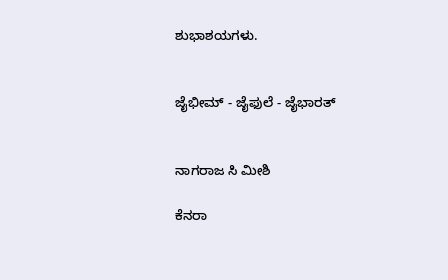ಶುಭಾಶಯಗಳು.


ಜೈಭೀಮ್ - ಜೈಫುಲೆ - ಜೈಭಾರತ್


ನಾಗರಾಜ ಸಿ ಮೀಶಿ

ಕೆನರಾ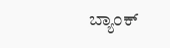ಬ್ಯಾಂಕ್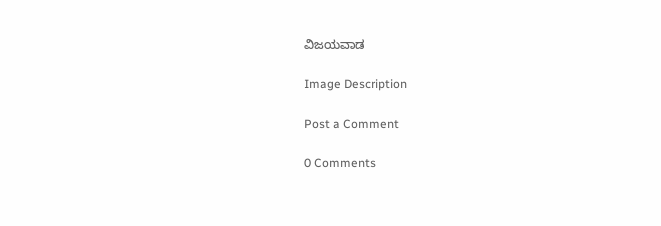ವಿಜಯವಾಡ

Image Description

Post a Comment

0 Comments